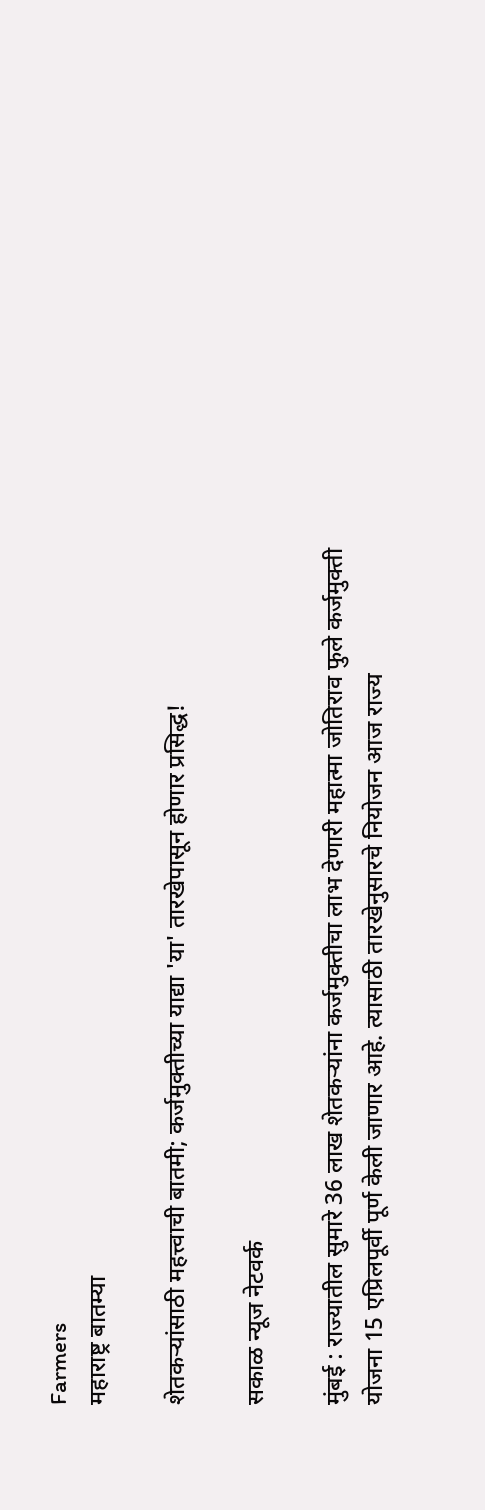Farmers
महाराष्ट्र बातम्या

शेतकऱ्यांसाठी महत्त्वाची बातमी; कर्जमुक्तीच्या याद्या 'या' तारखेपासून होणार प्रसिद्ध!

सकाळ न्यूज नेटवर्क

मुंबई : राज्यातील सुमारे 36 लाख शेतकऱ्यांना कर्जमुक्तीचा लाभ देणारी महात्मा जोतिराव फुले कर्जमुक्ती योजना 15 एप्रिलपूर्वी पूर्ण केली जाणार आहे. त्यासाठी तारखेनुसारचे नियोजन आज राज्य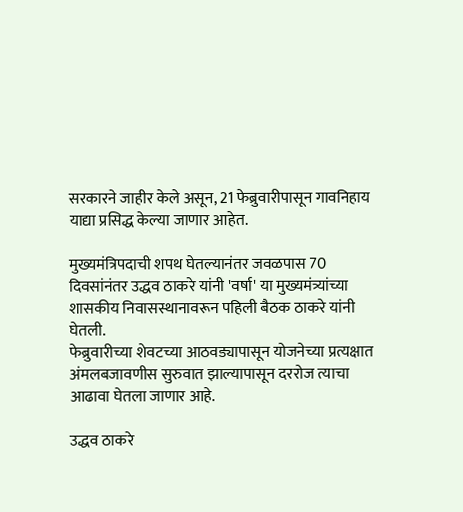सरकारने जाहीर केले असून, 21 फेब्रुवारीपासून गावनिहाय याद्या प्रसिद्ध केल्या जाणार आहेत.

मुख्यमंत्रिपदाची शपथ घेतल्यानंतर जवळपास 70 दिवसांनंतर उद्धव ठाकरे यांनी 'वर्षा' या मुख्यमंत्र्यांच्या शासकीय निवासस्थानावरून पहिली बैठक ठाकरे यांनी घेतली.
फेब्रुवारीच्या शेवटच्या आठवड्यापासून योजनेच्या प्रत्यक्षात अंमलबजावणीस सुरुवात झाल्यापासून दररोज त्याचा आढावा घेतला जाणार आहे.

उद्धव ठाकरे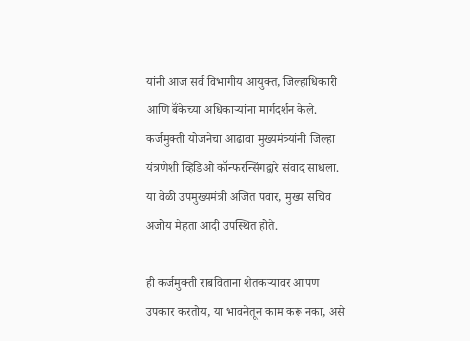यांनी आज सर्व विभागीय आयुक्त, जिल्हाधिकारी आणि बॅंकेच्या अधिकाऱ्यांना मार्गदर्शन केले. कर्जमुक्ती योजनेचा आढावा मुख्यमंत्र्यांनी जिल्हा यंत्रणेशी व्हिडिओ कॉन्फरन्सिंगद्वारे संवाद साधला. या वेळी उपमुख्यमंत्री अजित पवार, मुख्य सचिव अजोय मेहता आदी उपस्थित होते.

ही कर्जमुक्ती राबविताना शेतकऱ्यावर आपण उपकार करतोय, या भावनेतून काम करू नका, असे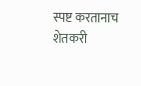स्पष्ट करतानाच शेतकरी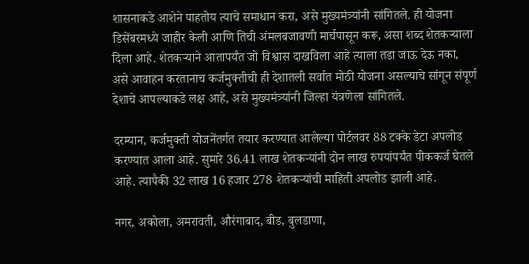शासनाकडे आशेने पाहतोय त्याचे समाधान करा, असे मुख्यमंत्र्यांनी सांगितले. ही योजना डिसेंबरमध्ये जाहीर केली आणि तिची अंमलबजावणी मार्चपासून करू, असा शब्द शेतकऱ्याला दिला आहे. शेतकऱ्याने आतापर्यंत जो विश्वास दाखविला आहे त्याला तडा जाऊ देऊ नका, असे आवाहन करतानाच कर्जमुक्तीची ही देशातली सर्वात मोठी योजना असल्याचे सांगून संपूर्ण देशाचे आपल्याकडे लक्ष आहे, असे मुख्यमंत्र्यांनी जिल्हा यंत्रणेला सांगितले.

दरम्यान, कर्जमुक्ती योजनेंतर्गत तयार करण्यात आलेल्या पोर्टलवर 88 टक्के डेटा अपलोड करण्यात आला आहे. सुमारे 36.41 लाख शेतकऱ्यांनी दोन लाख रुपयांपर्यंत पीककर्ज घेतले आहे. त्यापैकी 32 लाख 16 हजार 278 शेतकऱ्यांची माहिती अपलोड झाली आहे.

नगर, अकोला, अमरावती, औरंगाबाद, बीड, बुलडाणा,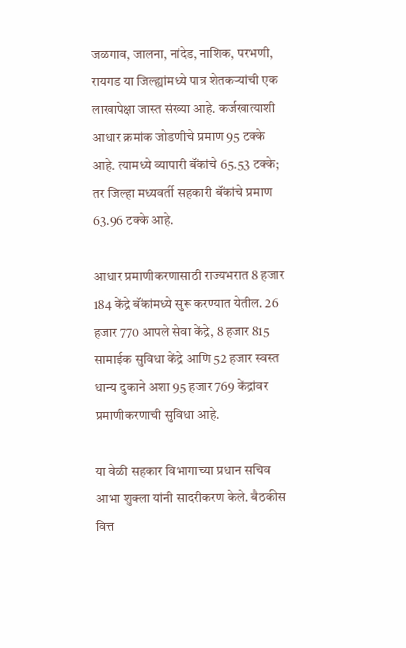जळगाव, जालना, नांदेड, नाशिक, परभणी, रायगड या जिल्ह्यांमध्ये पात्र शेतकऱ्यांची एक लाखापेक्षा जास्त संख्या आहे. कर्जखात्याशी आधार क्रमांक जोडणीचे प्रमाण 95 टक्के आहे. त्यामध्ये व्यापारी बॅंकांचे 65.53 टक्के; तर जिल्हा मध्यवर्ती सहकारी बॅंकांचे प्रमाण 63.96 टक्के आहे.

आधार प्रमाणीकरणासाठी राज्यभरात 8 हजार 184 केंद्रे बॅंकांमध्ये सुरू करण्यात येतील. 26 हजार 770 आपले सेवा केंद्रे, 8 हजार 815 सामाईक सुविधा केंद्रे आणि 52 हजार स्वस्त धान्य दुकाने अशा 95 हजार 769 केंद्रांवर प्रमाणीकरणाची सुविधा आहे.

या वेळी सहकार विभागाच्या प्रधान सचिव आभा शुक्‍ला यांनी सादरीकरण केले. बैठकीस वित्त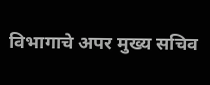विभागाचे अपर मुख्य सचिव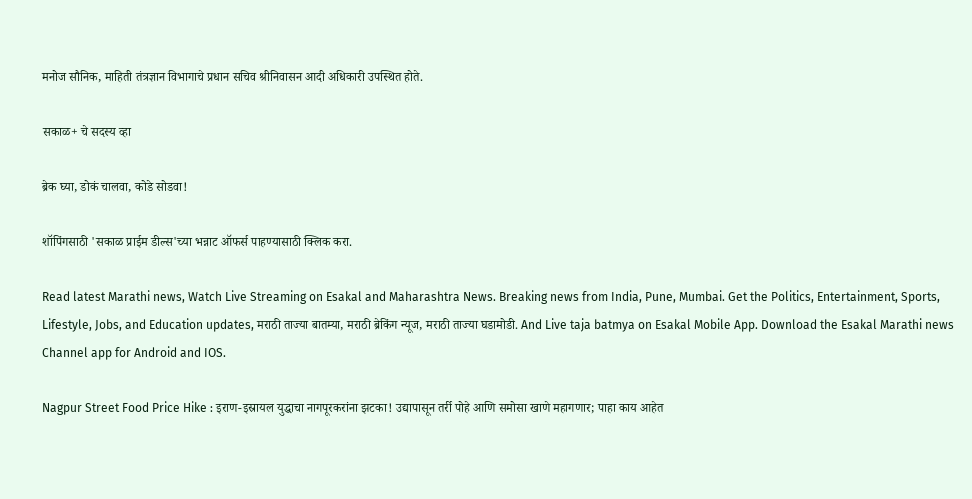मनोज सौनिक, माहिती तंत्रज्ञान विभागाचे प्रधान सचिव श्रीनिवासन आदी अधिकारी उपस्थित होते.

सकाळ+ चे सदस्य व्हा

ब्रेक घ्या, डोकं चालवा, कोडे सोडवा!

शॉपिंगसाठी 'सकाळ प्राईम डील्स'च्या भन्नाट ऑफर्स पाहण्यासाठी क्लिक करा.

Read latest Marathi news, Watch Live Streaming on Esakal and Maharashtra News. Breaking news from India, Pune, Mumbai. Get the Politics, Entertainment, Sports, Lifestyle, Jobs, and Education updates, मराठी ताज्या बातम्या, मराठी ब्रेकिंग न्यूज, मराठी ताज्या घडामोडी. And Live taja batmya on Esakal Mobile App. Download the Esakal Marathi news Channel app for Android and IOS.

Nagpur Street Food Price Hike : इराण-इस्रायल युद्धाचा नागपूरकरांना झटका! उद्यापासून तर्री पोहे आणि समोसा खाणे महागणार; पाहा काय आहेत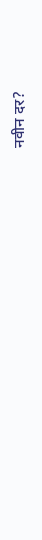नवीन दर?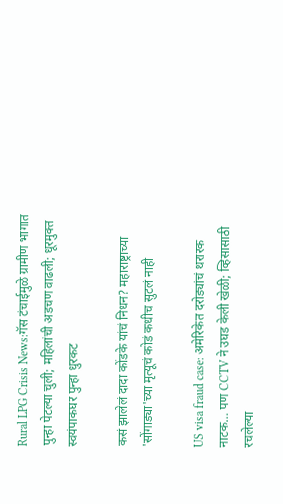Rural LPG Crisis News:गॅस टंचाईमुळे ग्रामीण भागात पुन्हा पेटल्या चुली; महिलांची अडचण वाढली; धूरमुक्त स्वयंपाकघर पुन्हा धुरकट

कसं झालेलं दादा कोंडके यांचं निधन? महाराष्ट्राच्या 'सोंगाड्या'च्या मृत्यूचं कोडं कधीच सुटलं नाही

US visa fraud case: अमेरिकेत दरोड्यांचं थरारक नाटक… पण CCTV ने उघड केली खेळी; व्हिसासाठी रचलेल्या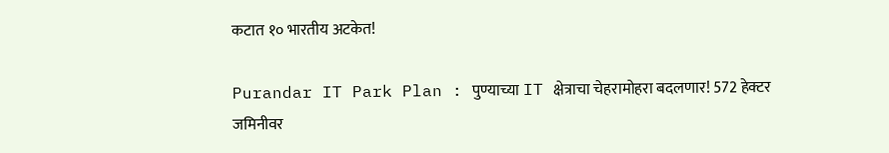कटात १० भारतीय अटकेत!

Purandar IT Park Plan : पुण्याच्या IT क्षेत्राचा चेहरामोहरा बदलणार! 572 हेक्टर जमिनीवर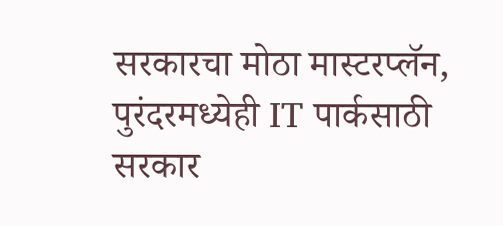सरकारचा मोठा मास्टरप्लॅन, पुरंदरमध्येही IT पार्कसाठी सरकार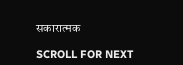सकारात्मक

SCROLL FOR NEXT